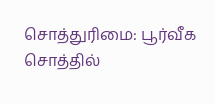சொத்துரிமை: பூர்வீக சொத்தில்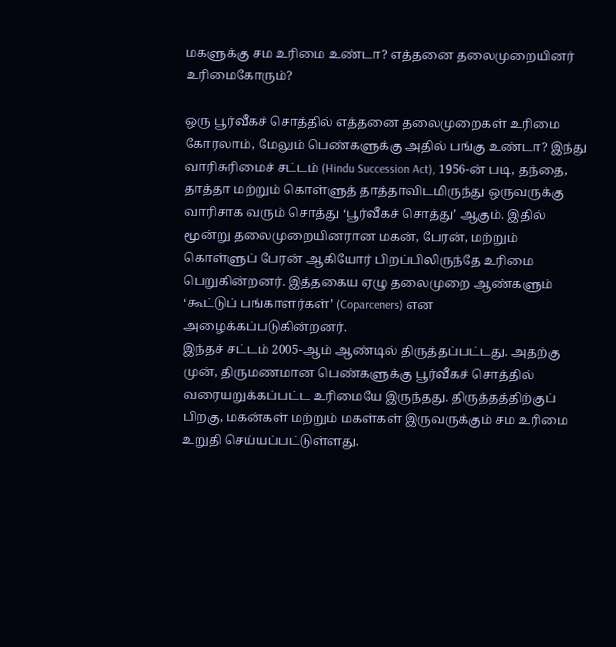மகளுக்கு சம உரிமை உண்டா? எத்தனை தலைமுறையினர் உரிமைகோரும்?

ஒரு பூர்வீகச் சொத்தில் எத்தனை தலைமுறைகள் உரிமை கோரலாம், மேலும் பெண்களுக்கு அதில் பங்கு உண்டா? இந்து வாரிசுரிமைச் சட்டம் (Hindu Succession Act), 1956-ன் படி, தந்தை, தாத்தா மற்றும் கொள்ளுத் தாத்தாவிடமிருந்து ஒருவருக்கு வாரிசாக வரும் சொத்து ‘பூர்வீகச் சொத்து’ ஆகும். இதில் மூன்று தலைமுறையினரான மகன், பேரன், மற்றும் கொள்ளுப் பேரன் ஆகியோர் பிறப்பிலிருந்தே உரிமை பெறுகின்றனர். இத்தகைய ஏழு தலைமுறை ஆண்களும் ‘கூட்டுப் பங்காளர்கள்’ (Coparceners) என அழைக்கப்படுகின்றனர்.
இந்தச் சட்டம் 2005-ஆம் ஆண்டில் திருத்தப்பட்டது. அதற்கு முன், திருமணமான பெண்களுக்கு பூர்வீகச் சொத்தில் வரையறுக்கப்பட்ட உரிமையே இருந்தது. திருத்தத்திற்குப் பிறகு, மகன்கள் மற்றும் மகள்கள் இருவருக்கும் சம உரிமை உறுதி செய்யப்பட்டுள்ளது.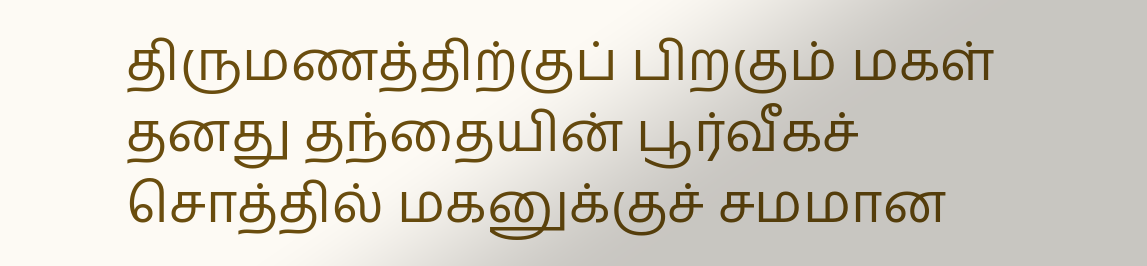திருமணத்திற்குப் பிறகும் மகள் தனது தந்தையின் பூர்வீகச் சொத்தில் மகனுக்குச் சமமான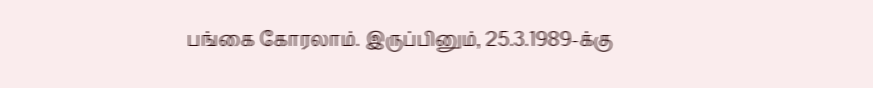பங்கை கோரலாம். இருப்பினும், 25.3.1989-க்கு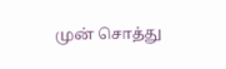முன் சொத்து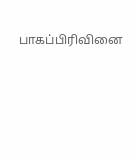பாகப்பிரிவினை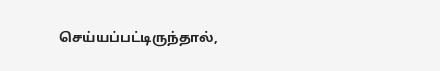செய்யப்பட்டிருந்தால்,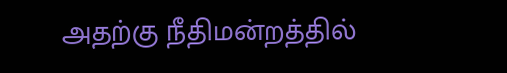அதற்கு நீதிமன்றத்தில்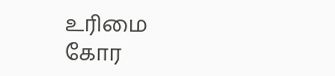உரிமை கோர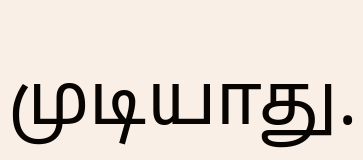முடியாது.